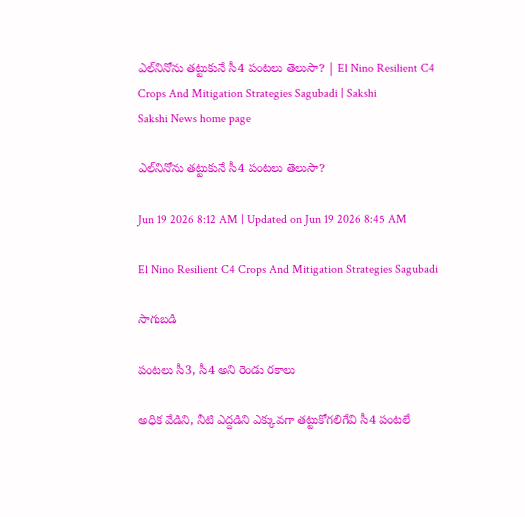ఎల్‌నినోను తట్టుకునే సీ4 పంటలు తెలుసా? | El Nino Resilient C4 Crops And Mitigation Strategies Sagubadi | Sakshi
Sakshi News home page

ఎల్‌నినోను తట్టుకునే సీ4 పంటలు తెలుసా?

Jun 19 2026 8:12 AM | Updated on Jun 19 2026 8:45 AM

El Nino Resilient C4 Crops And Mitigation Strategies Sagubadi

సాగుబడి

పంటలు సీ3, సీ4 అని రెండు రకాలు

అధిక వేడిని, నీటి ఎద్దడిని ఎక్కువగా తట్టుకోగలిగేవి సీ4 పంటలే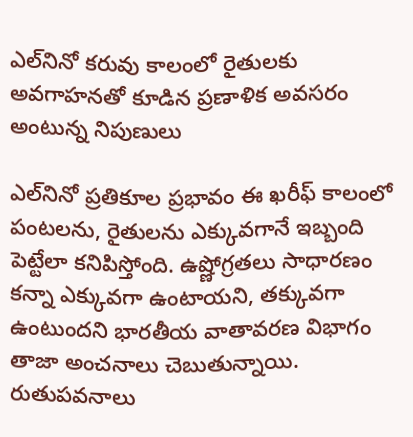ఎల్‌నినో కరువు కాలంలో రైతులకు అవగాహనతో కూడిన ప్రణాళిక అవసరం అంటున్న నిపుణులు

ఎల్‌నినో ప్రతికూల ప్రభావం ఈ ఖరీఫ్‌ కాలంలో పంటలను, రైతులను ఎక్కువగానే ఇబ్బంది పెట్టేలా కనిపిస్తోంది. ఉష్ణోగ్రతలు సాధారణం కన్నా ఎక్కువగా ఉంటాయని, తక్కువగా ఉంటుందని భారతీయ వాతావరణ విభాగం తాజా అంచనాలు చెబుతున్నాయి. రుతుపవనాలు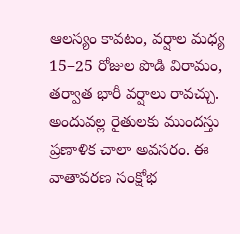ఆలస్యం కావటం, వర్షాల మధ్య 15–25 రోజుల పొడి విరామం, తర్వాత భారీ వర్షాలు రావచ్చు. అందువల్ల రైతులకు ముందస్తు ప్రణాళిక చాలా అవసరం. ఈ వాతావరణ సంక్షోభ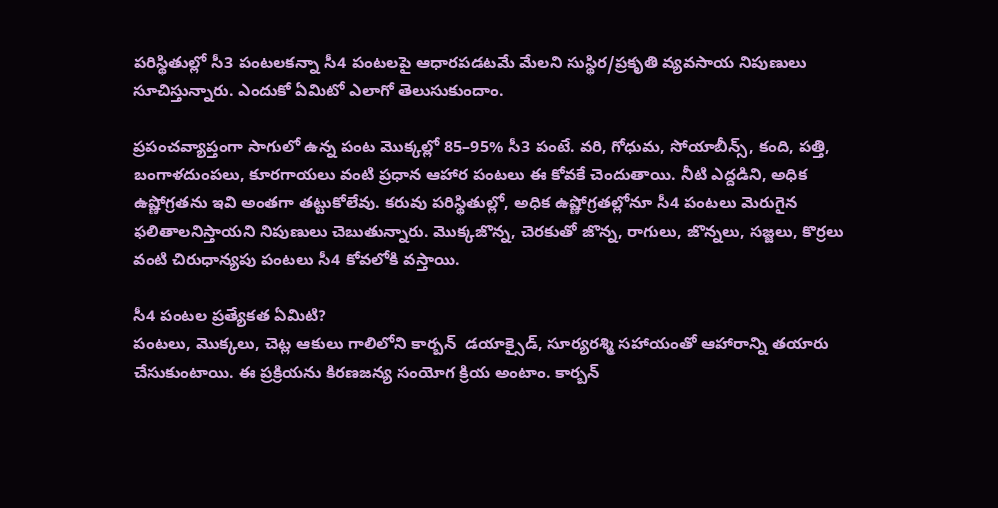పరిస్థితుల్లో సీ3 పంటలకన్నా సీ4 పంటలపై ఆధారపడటమే మేలని సుస్థిర/ప్రకృతి వ్యవసాయ నిపుణులు సూచిస్తున్నారు. ఎందుకో ఏమిటో ఎలాగో తెలుసుకుందాం.

ప్రపంచవ్యాప్తంగా సాగులో ఉన్న పంట మొక్కల్లో 85–95% సీ3 పంటే. వరి, గోధుమ, సోయాబీన్స్, కంది, పత్తి, బంగాళదుంపలు, కూరగాయలు వంటి ప్రధాన ఆహార పంటలు ఈ కోవకే చెందుతాయి. నీటి ఎద్దడిని, అధిక ఉష్ణోగ్రతను ఇవి అంతగా తట్టుకోలేవు. కరువు పరిస్థితుల్లో, అధిక ఉష్ణోగ్రతల్లోనూ సీ4 పంటలు మెరుగైన ఫలితాలనిస్తాయని నిపుణులు చెబుతున్నారు. మొక్కజొన్న, చెరకుతో జొన్న, రాగులు, జొన్నలు, సజ్జలు, కొర్రలు వంటి చిరుధాన్యపు పంటలు సీ4 కోవలోకి వస్తాయి.

సీ4 పంటల ప్రత్యేకత ఏమిటి?
పంటలు, మొక్కలు, చెట్ల ఆకులు గాలిలోని కార్బన్‌  డయాక్సైడ్, సూర్యరశ్మి సహాయంతో ఆహారాన్ని తయారు చేసుకుంటాయి. ఈ ప్రక్రియను కిరణజన్య సంయోగ క్రియ అంటాం. కార్బన్‌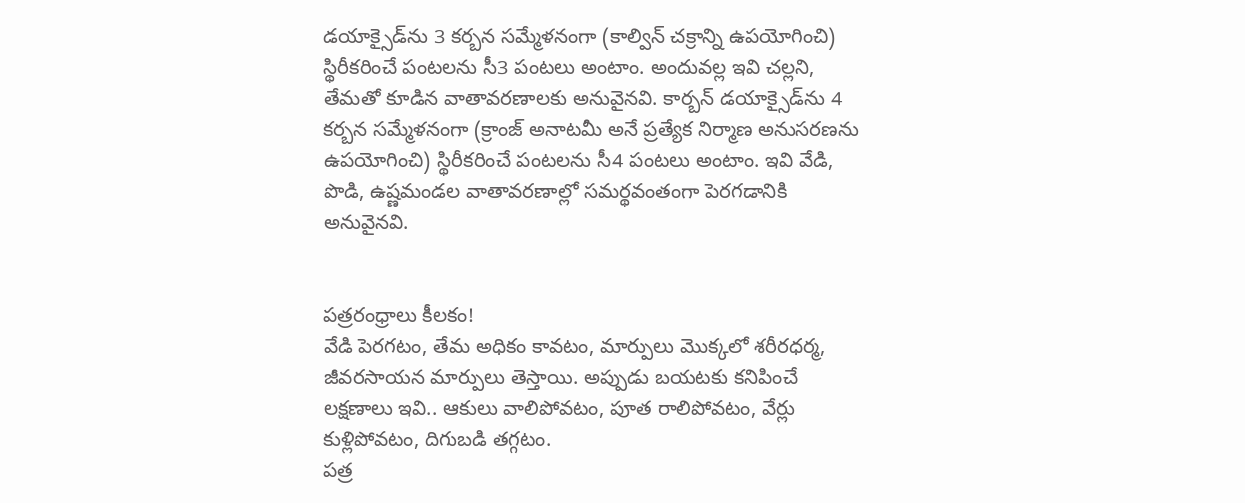డయాక్సైడ్‌ను 3 కర్బన సమ్మేళనంగా (కాల్విన్‌ చక్రాన్ని ఉపయోగించి) స్థిరీకరించే పంటలను సీ3 పంటలు అంటాం. అందువల్ల ఇవి చల్లని, తేమతో కూడిన వాతావరణాలకు అనువైనవి. కార్బన్‌ డయాక్సైడ్‌ను 4 కర్బన సమ్మేళనంగా (క్రాంజ్‌ అనాటమీ అనే ప్రత్యేక నిర్మాణ అనుసరణను ఉపయోగించి) స్థిరీకరించే పంటలను సీ4 పంటలు అంటాం. ఇవి వేడి, పొడి, ఉష్ణమండల వాతావరణాల్లో సమర్థవంతంగా పెరగడానికి అనువైనవి.


పత్రరంధ్రాలు కీలకం!
వేడి పెరగటం, తేమ అధికం కావటం, మార్పులు మొక్కలో శరీరధర్మ, జీవరసాయన మార్పులు తెస్తాయి. అప్పుడు బయటకు కనిపించే లక్షణాలు ఇవి.. ఆకులు వాలిపోవటం, పూత రాలిపోవటం, వేర్లు కుళ్లిపోవటం, దిగుబడి తగ్గటం.
పత్ర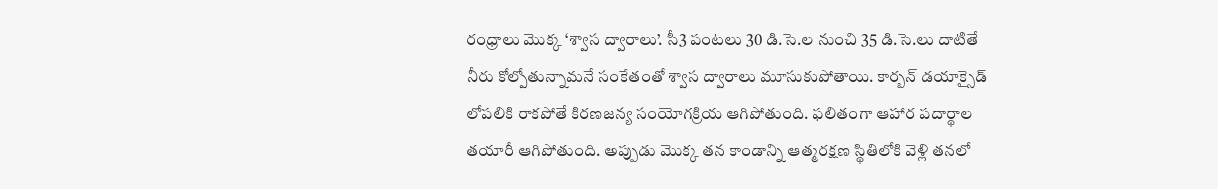రంధ్రాలు మొక్క ‘శ్వాస ద్వారాలు’. సీ3 పంటలు 30 డి.సె.ల నుంచి 35 డి.సె.లు దాటితే నీరు కోల్పోతున్నామనే సంకేతంతో శ్వాస ద్వారాలు మూసుకుపోతాయి. కార్బన్‌ డయాక్సైడ్‌ లోపలికి రాకపోతే కిరణజన్య సంయోగక్రియ ఆగిపోతుంది. ఫలితంగా ఆహార పదార్థాల తయారీ ఆగిపోతుంది. అప్పుడు మొక్క తన కాండాన్ని ఆత్మరక్షణ స్థితిలోకి వెళ్లి తనలో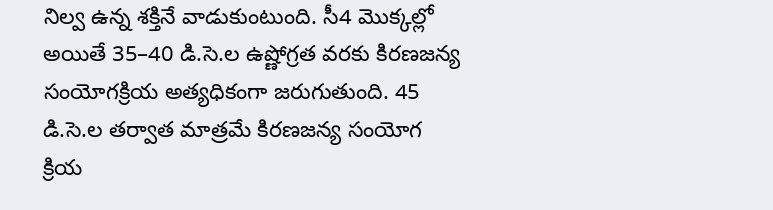నిల్వ ఉన్న శక్తినే వాడుకుంటుంది. సీ4 మొక్కల్లో అయితే 35–40 డి.సె.ల ఉష్ణోగ్రత వరకు కిరణజన్య సంయోగక్రియ అత్యధికంగా జరుగుతుంది. 45 డి.సె.ల తర్వాత మాత్రమే కిరణజన్య సంయోగ క్రియ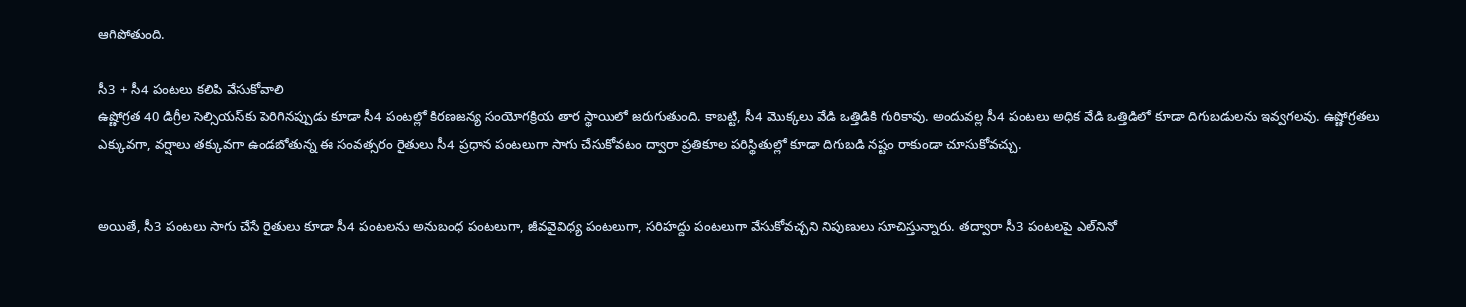ఆగిపోతుంది.

సీ3 + సీ4 పంటలు కలిపి వేసుకోవాలి
ఉష్ణోగ్రత 40 డిగ్రీల సెల్సియస్‌కు పెరిగినప్పుడు కూడా సీ4 పంటల్లో కిరణజన్య సంయోగక్రియ తార స్థాయిలో జరుగుతుంది. కాబట్టి, సీ4 మొక్కలు వేడి ఒత్తిడికి గురికావు. అందువల్ల సీ4 పంటలు అధిక వేడి ఒత్తిడిలో కూడా దిగుబడులను ఇవ్వగలవు. ఉష్ణోగ్రతలు ఎక్కువగా, వర్షాలు తక్కువగా ఉండబోతున్న ఈ సంవత్సరం రైతులు సీ4 ప్రధాన పంటలుగా సాగు చేసుకోవటం ద్వారా ప్రతికూల పరిస్థితుల్లో కూడా దిగుబడి నష్టం రాకుండా చూసుకోవచ్చు.


అయితే, సీ3 పంటలు సాగు చేసే రైతులు కూడా సీ4 పంటలను అనుబంధ పంటలుగా, జీవవైవిధ్య పంటలుగా, సరిహద్దు పంటలుగా వేసుకోవచ్చని నిపుణులు సూచిస్తున్నారు. తద్వారా సీ3 పంటలపై ఎల్‌నినో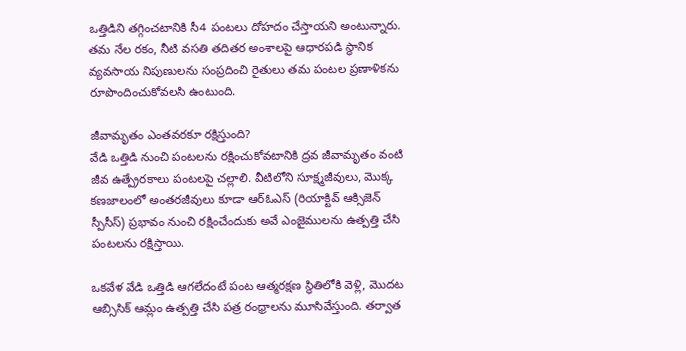ఒత్తిడిని తగ్గించటానికి సీ4 పంటలు దోహదం చేస్తాయని అంటున్నారు. తమ నేల రకం, నీటి వసతి తదితర అంశాలపై ఆధారపడి స్థానిక వ్యవసాయ నిపుణులను సంప్రదించి రైతులు తమ పంటల ప్రణాళికను రూపొందించుకోవలసి ఉంటుంది.

జీవామృతం ఎంతవరకూ రక్షిస్తుంది?
వేడి ఒత్తిడి నుంచి పంటలను రక్షించుకోవటానికి ద్రవ జీవామృతం వంటి జీవ ఉత్ప్రేరకాలు పంటలపై చల్లాలి. వీటిలోని సూక్ష్మజీవులు, మొక్క కణజాలంలో అంతరజీవులు కూడా ఆర్‌ఓఎస్‌ (రియాక్టివ్‌ ఆక్సిజెన్‌ స్పీసీస్‌) ప్రభావం నుంచి రక్షించేందుకు అవే ఎంజైములను ఉత్పత్తి చేసి పంటలను రక్షిస్తాయి.

ఒకవేళ వేడి ఒత్తిడి ఆగలేదంటే పంట ఆత్మరక్షణ స్థితిలోకి వెళ్లి, మొదట ఆబ్సిసిక్‌ ఆమ్లం ఉత్పత్తి చేసి పత్ర రంధ్రాలను మూసివేస్తుంది. తర్వాత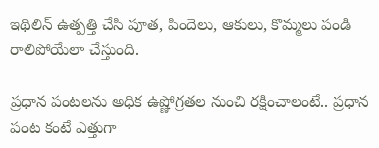ఇథిలిన్‌ ఉత్పత్తి చేసి పూత, పిందెలు, ఆకులు, కొమ్మలు పండి రాలిపోయేలా చేస్తుంది.

ప్రధాన పంటలను అధిక ఉష్ణోగ్రతల నుంచి రక్షించాలంటే.. ప్రధాన పంట కంటే ఎత్తుగా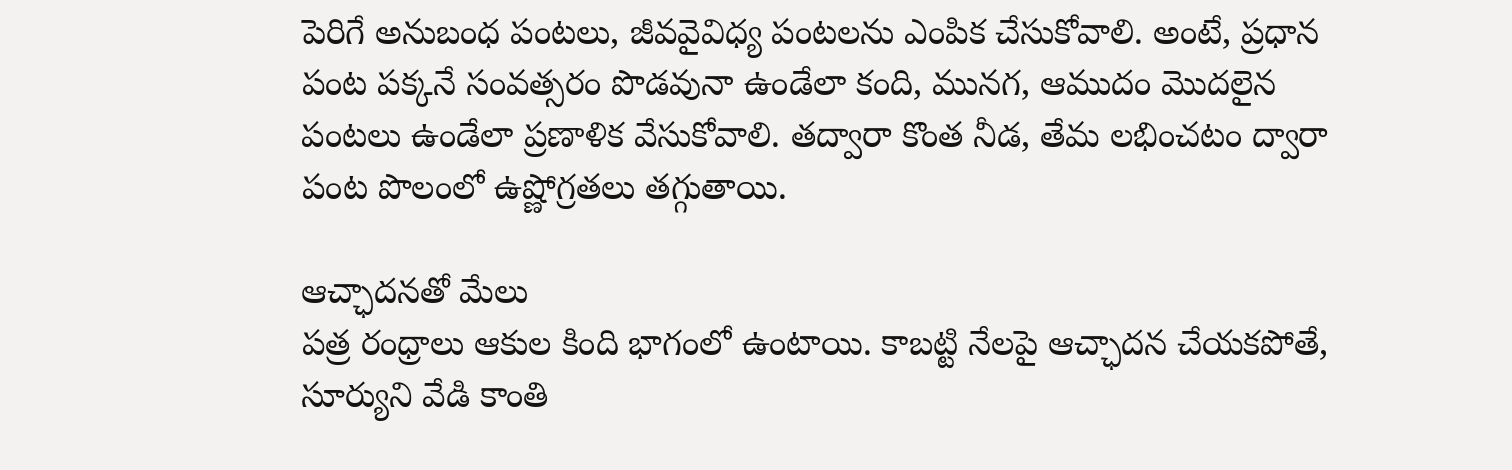పెరిగే అనుబంధ పంటలు, జీవవైవిధ్య పంటలను ఎంపిక చేసుకోవాలి. అంటే, ప్రధాన పంట పక్కనే సంవత్సరం పొడవునా ఉండేలా కంది, మునగ, ఆముదం మొదలైన పంటలు ఉండేలా ప్రణాళిక వేసుకోవాలి. తద్వారా కొంత నీడ, తేమ లభించటం ద్వారా పంట పొలంలో ఉష్ణోగ్రతలు తగ్గుతాయి.

ఆచ్ఛాదనతో మేలు
పత్ర రంధ్రాలు ఆకుల కింది భాగంలో ఉంటాయి. కాబట్టి నేలపై ఆచ్ఛాదన చేయకపోతే, సూర్యుని వేడి కాంతి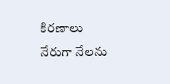కిరణాలు నేరుగా నేలను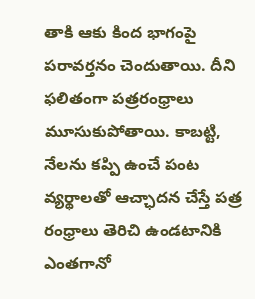తాకి ఆకు కింద భాగంపై పరావర్తనం చెందుతాయి. దీని ఫలితంగా పత్రరంధ్రాలు మూసుకుపోతాయి. కాబట్టి, నేలను కప్పి ఉంచే పంట వ్యర్థాలతో ఆచ్ఛాదన చేస్తే పత్ర రంధ్రాలు తెరిచి ఉండటానికి ఎంతగానో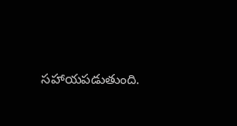సహాయపడుతుంది.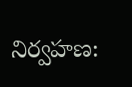నిర్వహణ: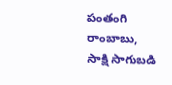పంతంగి రాంబాబు, సాక్షి సాగుబడి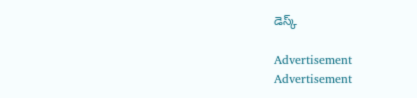డెస్క్‌

Advertisement
Advertisement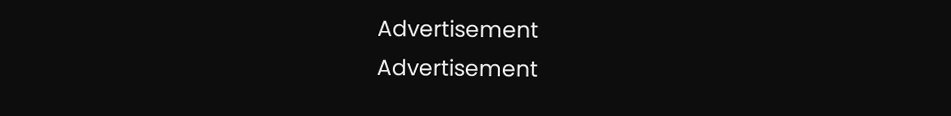Advertisement
Advertisement